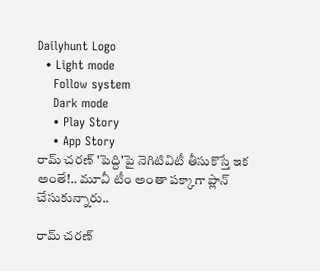Dailyhunt Logo
  • Light mode
    Follow system
    Dark mode
    • Play Story
    • App Story
రామ్ చరణ్ 'పెద్ది'పై నెగిటివిటీ తీసుకొస్తే ఇక అంతే!.. మూవీ టీం అంతా పక్కాగా ప్లాన్ చేసుకున్నారు..

రామ్ చరణ్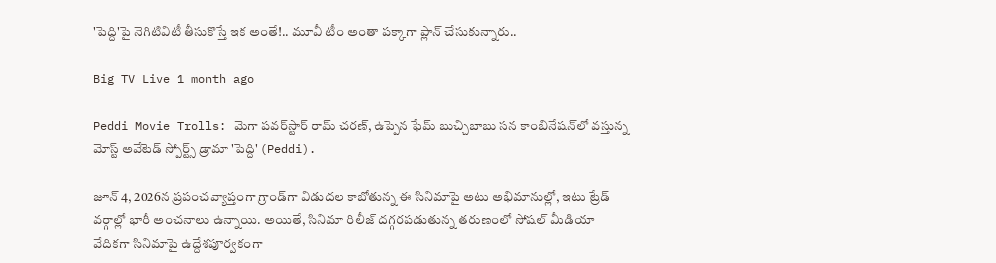'పెద్ది'పై నెగిటివిటీ తీసుకొస్తే ఇక అంతే!.. మూవీ టీం అంతా పక్కాగా ప్లాన్ చేసుకున్నారు..

Big TV Live 1 month ago

Peddi Movie Trolls: మెగా పవర్‌స్టార్ రామ్ చరణ్, ఉప్పెన ఫేమ్ బుచ్చిబాబు సన కాంబినేషన్‌లో వస్తున్న మోస్ట్ అవేటెడ్ స్పోర్ట్స్ డ్రామా 'పెద్ది' (Peddi).

జూన్ 4, 2026న ప్రపంచవ్యాప్తంగా గ్రాండ్‌గా విడుదల కాబోతున్న ఈ సినిమాపై అటు అభిమానుల్లో, ఇటు ట్రేడ్ వర్గాల్లో భారీ అంచనాలు ఉన్నాయి. అయితే, సినిమా రిలీజ్ దగ్గరపడుతున్న తరుణంలో సోషల్ మీడియా వేదికగా సినిమాపై ఉద్దేశపూర్వకంగా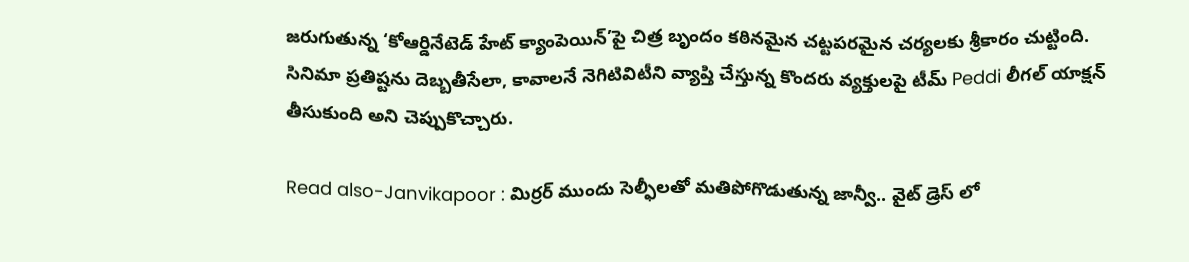జరుగుతున్న ‘కోఆర్డినేటెడ్ హేట్ క్యాంపెయిన్’పై చిత్ర బృందం కఠినమైన చట్టపరమైన చర్యలకు శ్రీకారం చుట్టింది. సినిమా ప్రతిష్టను దెబ్బతీసేలా, కావాలనే నెగిటివిటీని వ్యాప్తి చేస్తున్న కొందరు వ్యక్తులపై టీమ్ Peddi లీగల్ యాక్షన్ తీసుకుంది అని చెప్పుకొచ్చారు.

Read also-Janvikapoor : మిర్రర్ ముందు సెల్ఫీలతో మతిపోగొడుతున్న జాన్వీ.. వైట్ డ్రెస్ లో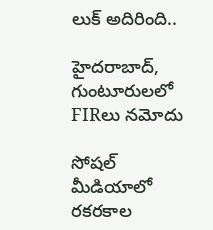లుక్ అదిరింది..

హైదరాబాద్, గుంటూరులలో FIRలు నమోదు

సోషల్ మీడియాలో రకరకాల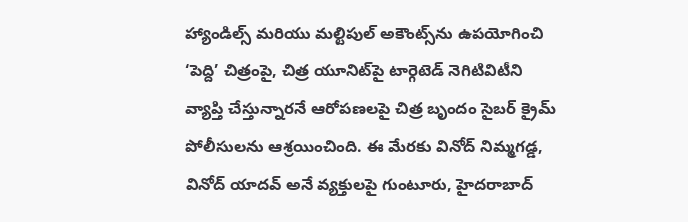హ్యాండిల్స్ మరియు మల్టిపుల్ అకౌంట్స్‌ను ఉపయోగించి ‘పెద్ది’ చిత్రంపై, చిత్ర యూనిట్‌పై టార్గెటెడ్ నెగిటివిటీని వ్యాప్తి చేస్తున్నారనే ఆరోపణలపై చిత్ర బృందం సైబర్ క్రైమ్ పోలీసులను ఆశ్రయించింది. ఈ మేరకు వినోద్ నిమ్మగడ్డ, వినోద్ యాదవ్ అనే వ్యక్తులపై గుంటూరు, హైదరాబాద్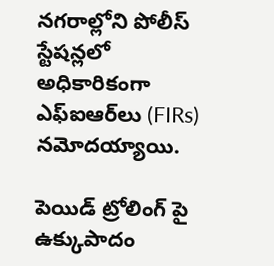నగరాల్లోని పోలీస్ స్టేషన్లలో అధికారికంగా ఎఫ్‌ఐఆర్‌లు (FIRs) నమోదయ్యాయి.

పెయిడ్ ట్రోలింగ్ పై ఉక్కుపాదం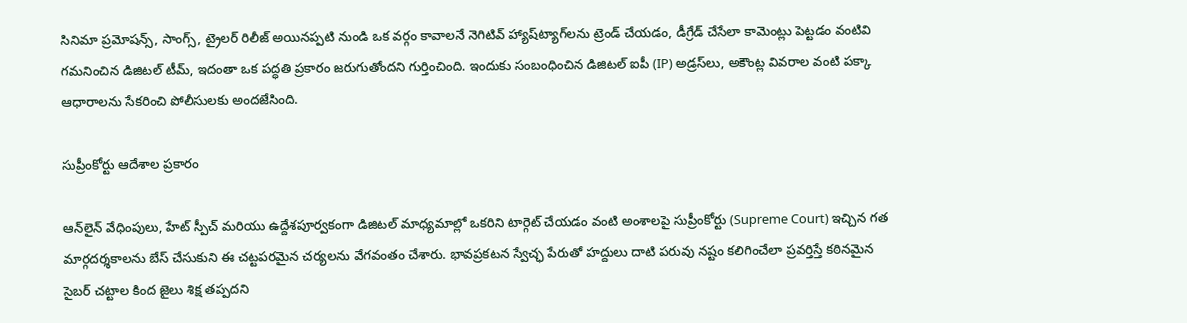సినిమా ప్రమోషన్స్, సాంగ్స్, ట్రైలర్ రిలీజ్ అయినప్పటి నుండి ఒక వర్గం కావాలనే నెగిటివ్ హ్యాష్‌ట్యాగ్‌లను ట్రెండ్ చేయడం, డీగ్రేడ్ చేసేలా కామెంట్లు పెట్టడం వంటివి గమనించిన డిజిటల్ టీమ్, ఇదంతా ఒక పద్ధతి ప్రకారం జరుగుతోందని గుర్తించింది. ఇందుకు సంబంధించిన డిజిటల్ ఐపీ (IP) అడ్రస్‌లు, అకౌంట్ల వివరాల వంటి పక్కా ఆధారాలను సేకరించి పోలీసులకు అందజేసింది.

సుప్రీంకోర్టు ఆదేశాల ప్రకారం

ఆన్‌లైన్ వేధింపులు, హేట్ స్పీచ్ మరియు ఉద్దేశపూర్వకంగా డిజిటల్ మాధ్యమాల్లో ఒకరిని టార్గెట్ చేయడం వంటి అంశాలపై సుప్రీంకోర్టు (Supreme Court) ఇచ్చిన గత మార్గదర్శకాలను బేస్ చేసుకుని ఈ చట్టపరమైన చర్యలను వేగవంతం చేశారు. భావప్రకటన స్వేచ్ఛ పేరుతో హద్దులు దాటి పరువు నష్టం కలిగించేలా ప్రవర్తిస్తే కఠినమైన సైబర్ చట్టాల కింద జైలు శిక్ష తప్పదని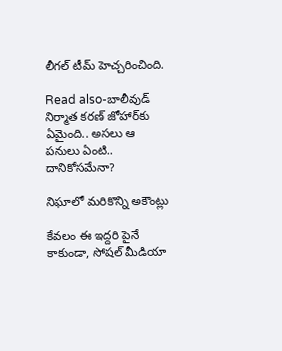లీగల్ టీమ్ హెచ్చరించింది.

Read also-బాలీవుడ్ నిర్మాత కరణ్ జోహార్‌కు ఏమైంది.. అసలు ఆ పనులు ఏంటి.. దానికోసమేనా?

నిఘాలో మరికొన్ని అకౌంట్లు

కేవలం ఈ ఇద్దరి పైనే కాకుండా, సోషల్ మీడియా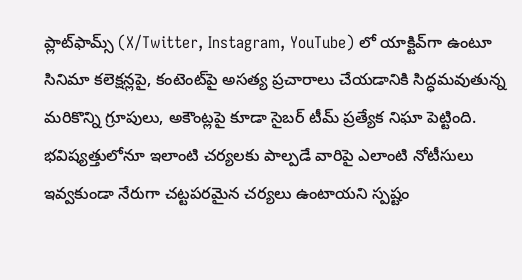ప్లాట్‌ఫామ్స్ (X/Twitter, Instagram, YouTube) లో యాక్టివ్‌గా ఉంటూ సినిమా కలెక్షన్లపై, కంటెంట్‌పై అసత్య ప్రచారాలు చేయడానికి సిద్ధమవుతున్న మరికొన్ని గ్రూపులు, అకౌంట్లపై కూడా సైబర్ టీమ్ ప్రత్యేక నిఘా పెట్టింది. భవిష్యత్తులోనూ ఇలాంటి చర్యలకు పాల్పడే వారిపై ఎలాంటి నోటీసులు ఇవ్వకుండా నేరుగా చట్టపరమైన చర్యలు ఉంటాయని స్పష్టం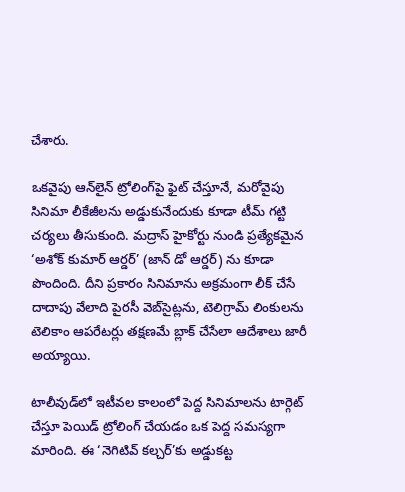చేశారు.

ఒకవైపు ఆన్‌లైన్ ట్రోలింగ్‌పై ఫైట్ చేస్తూనే, మరోవైపు సినిమా లీకేజీలను అడ్డుకునేందుకు కూడా టీమ్ గట్టి చర్యలు తీసుకుంది. మద్రాస్ హైకోర్టు నుండి ప్రత్యేకమైన ‘అశోక్ కుమార్ ఆర్డర్’ (జాన్ డో ఆర్డర్) ను కూడా పొందింది. దీని ప్రకారం సినిమాను అక్రమంగా లీక్ చేసే దాదాపు వేలాది పైరసీ వెబ్‌సైట్లను, టెలిగ్రామ్ లింకులను టెలికాం ఆపరేటర్లు తక్షణమే బ్లాక్ చేసేలా ఆదేశాలు జారీ అయ్యాయి.

టాలీవుడ్‌లో ఇటీవల కాలంలో పెద్ద సినిమాలను టార్గెట్ చేస్తూ పెయిడ్ ట్రోలింగ్ చేయడం ఒక పెద్ద సమస్యగా మారింది. ఈ ‘నెగిటివ్ కల్చర్’కు అడ్డుకట్ట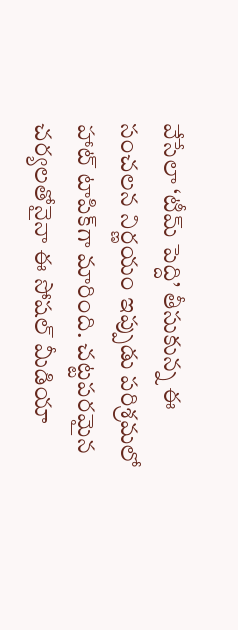వేసేలా ‘టీమ్ పెద్ది’ తీసుకున్న ఈ సంచలన నిర్ణయం ఇప్పుడు పరిశ్రమలో హాట్ టాపిక్‌గా మారింది. చట్టపరమైన చర్యలతోనైనా ఈ సోషల్ మీడియా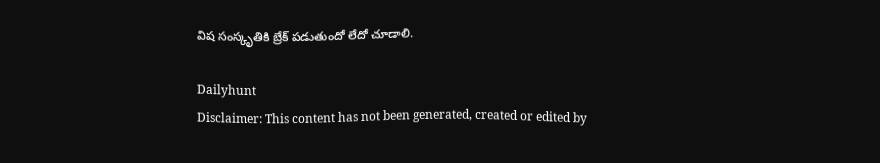విష సంస్కృతికి బ్రేక్ పడుతుందో లేదో చూడాలి.

Dailyhunt
Disclaimer: This content has not been generated, created or edited by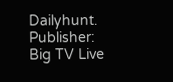Dailyhunt. Publisher: Big TV Live